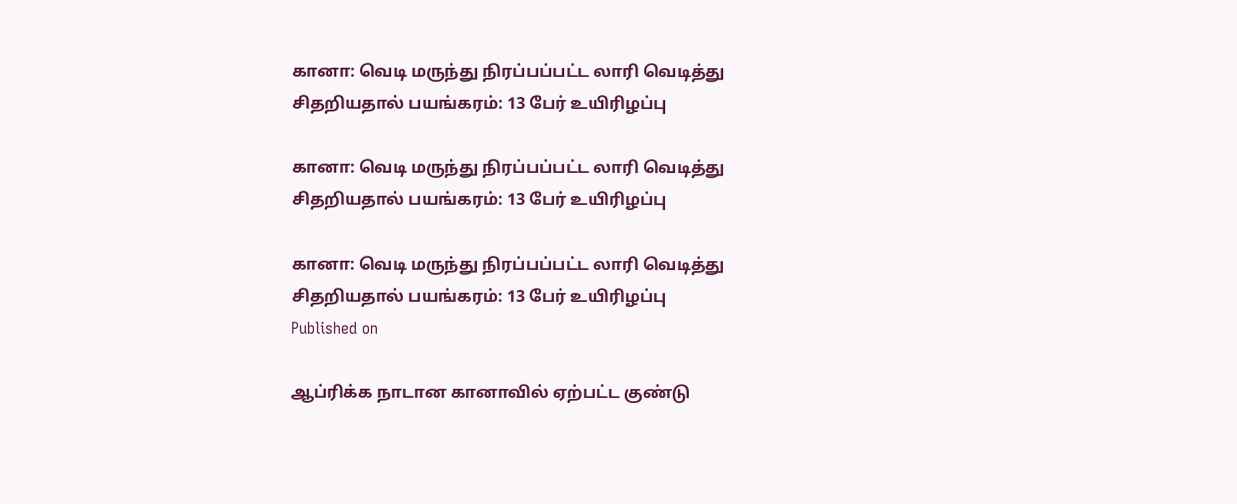கானா: வெடி மருந்து நிரப்பப்பட்ட லாரி வெடித்து சிதறியதால் பயங்கரம்: 13 பேர் உயிரிழப்பு

கானா: வெடி மருந்து நிரப்பப்பட்ட லாரி வெடித்து சிதறியதால் பயங்கரம்: 13 பேர் உயிரிழப்பு

கானா: வெடி மருந்து நிரப்பப்பட்ட லாரி வெடித்து சிதறியதால் பயங்கரம்: 13 பேர் உயிரிழப்பு
Published on

ஆப்ரிக்க நாடான கானாவில் ஏற்பட்ட குண்டு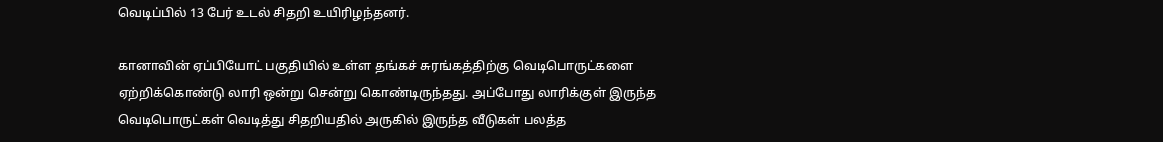வெடிப்பில் 13 பேர் உடல் சிதறி உயிரிழந்தனர்.

கானாவின் ஏப்பியோட் பகுதியில் உள்ள தங்கச் சுரங்கத்திற்கு வெடிபொருட்களை ஏற்றிக்கொண்டு லாரி ஒன்று சென்று கொண்டிருந்தது. அப்போது லாரிக்குள் இருந்த வெடிபொருட்கள் வெடித்து சிதறியதில் அருகில் இருந்த வீடுகள் பலத்த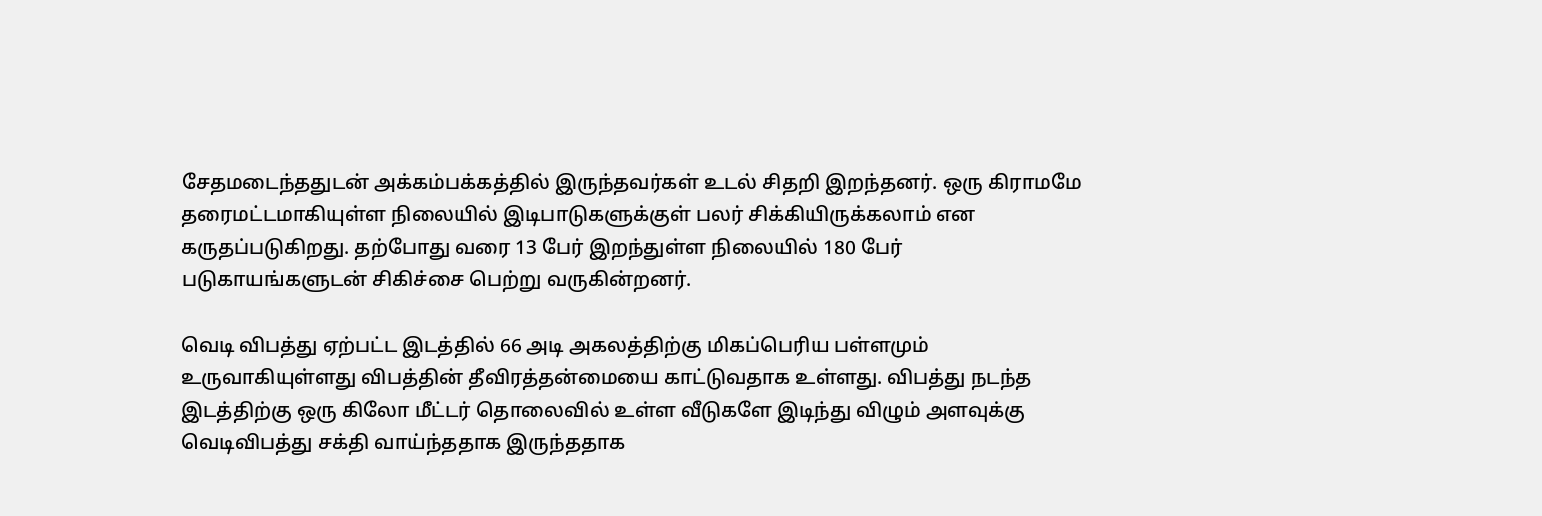சேதமடைந்ததுடன் அக்கம்பக்கத்தில் இருந்தவர்கள் உடல் சிதறி இறந்தனர். ஒரு கிராமமே தரைமட்டமாகியுள்ள நிலையில் இடிபாடுகளுக்குள் பலர் சிக்கியிருக்கலாம் என கருதப்படுகிறது. தற்போது வரை 13 பேர் இறந்துள்ள நிலையில் 180 பேர் படுகாயங்களுடன் சிகிச்சை பெற்று வருகின்றனர்.

வெடி விபத்து ஏற்பட்ட இடத்தில் 66 அடி அகலத்திற்கு மிகப்பெரிய பள்ளமும் உருவாகியுள்ளது விபத்தின் தீவிரத்தன்மையை காட்டுவதாக உள்ளது. விபத்து நடந்த இடத்திற்கு ஒரு கிலோ மீட்டர் தொலைவில் உள்ள வீடுகளே இடிந்து விழும் அளவுக்கு வெடிவிபத்து சக்தி வாய்ந்ததாக இருந்ததாக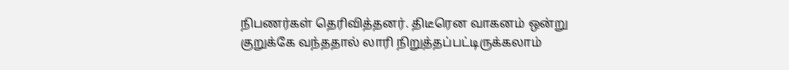நிபணர்கள் தெரிவித்தனர். திடீரென வாகனம் ஒன்று குறுக்கே வந்ததால் லாரி நிறுத்தப்பட்டிருக்கலாம்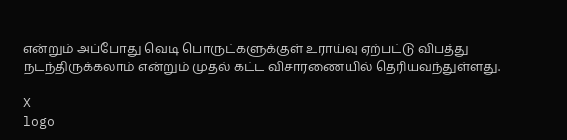என்றும் அப்போது வெடி பொருட்களுக்குள் உராய்வு ஏற்பட்டு விபத்து நடந்திருக்கலாம் என்றும் முதல் கட்ட விசாரணையில் தெரியவந்துள்ளது.

X
logo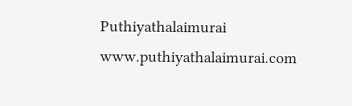Puthiyathalaimurai
www.puthiyathalaimurai.com